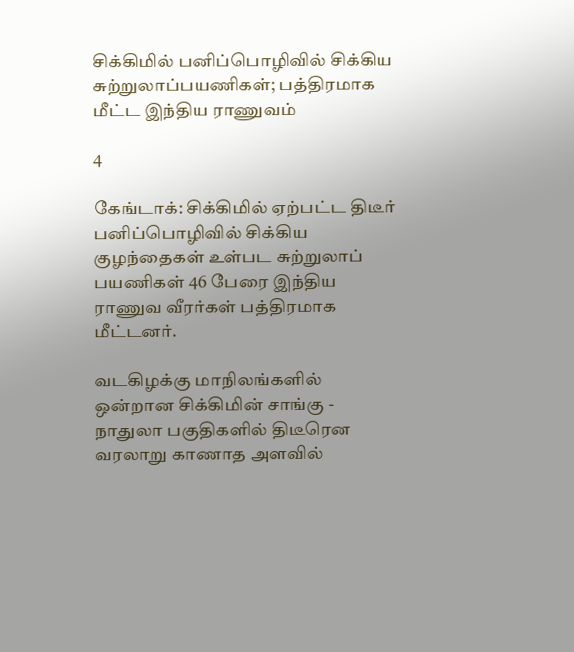சிக்கிமில் பனிப்பொழிவில் சிக்கிய சுற்றுலாப்பயணிகள்; பத்திரமாக மீட்ட இந்திய ராணுவம்

4

கேங்டாக்: சிக்கிமில் ஏற்பட்ட திடீர் பனிப்பொழிவில் சிக்கிய குழந்தைகள் உள்பட சுற்றுலாப் பயணிகள் 46 பேரை இந்திய ராணுவ வீரர்கள் பத்திரமாக மீட்டனர்.

வடகிழக்கு மாநிலங்களில் ஒன்றான சிக்கிமின் சாங்கு - நாதுலா பகுதிகளில் திடீரென வரலாறு காணாத அளவில்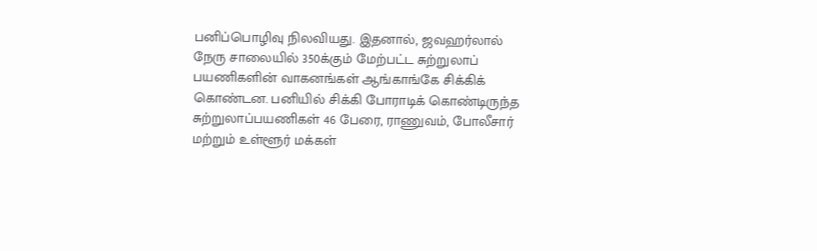பனிப்பொழிவு நிலவியது. இதனால், ஜவஹர்லால் நேரு சாலையில் 350க்கும் மேற்பட்ட சுற்றுலாப் பயணிகளின் வாகனங்கள் ஆங்காங்கே சிக்கிக் கொண்டன. பனியில் சிக்கி போராடிக் கொண்டிருந்த சுற்றுலாப்பயணிகள் 46 பேரை, ராணுவம், போலீசார் மற்றும் உள்ளூர் மக்கள்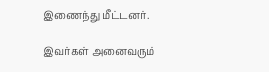இணைந்து மீட்டனர்.

இவர்கள் அனைவரும்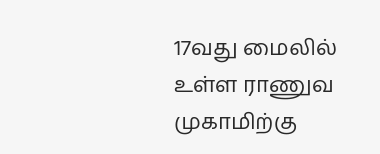17வது மைலில் உள்ள ராணுவ முகாமிற்கு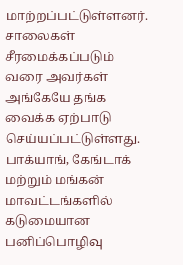மாற்றப்பட்டுள்ளனர். சாலைகள் சீரமைக்கப்படும் வரை அவர்கள் அங்கேயே தங்க வைக்க ஏற்பாடு செய்யப்பட்டுள்ளது. பாக்யாங், கேங்டாக் மற்றும் மங்கன் மாவட்டங்களில் கடுமையான பனிப்பொழிவு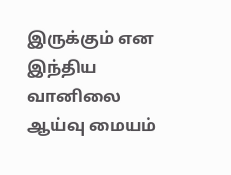இருக்கும் என இந்திய வானிலை ஆய்வு மையம்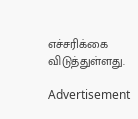எச்சரிக்கை விடுத்துள்ளது.

Advertisement